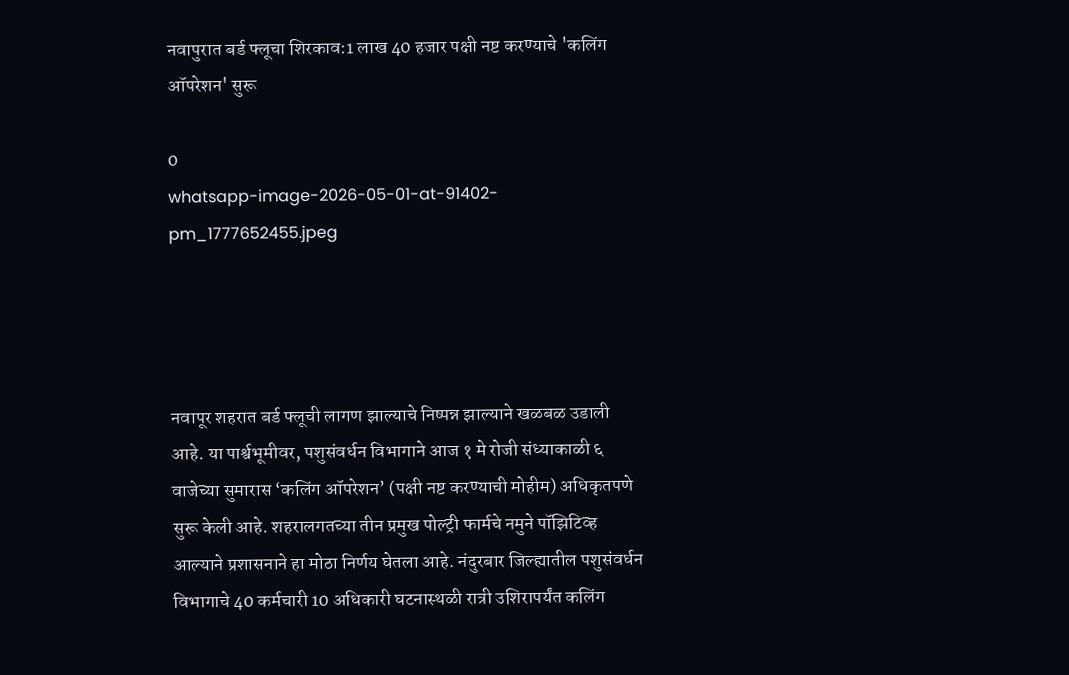नवापुरात बर्ड फ्लूचा शिरकाव:1 लाख 40 हजार पक्षी नष्ट करण्याचे 'कलिंग ऑपरेशन' सुरू

0
whatsapp-image-2026-05-01-at-91402-pm_1777652455.jpeg




नवापूर शहरात बर्ड फ्लूची लागण झाल्याचे निष्पन्न झाल्याने खळबळ उडाली आहे. या पार्श्वभूमीवर, पशुसंवर्धन विभागाने आज १ मे रोजी संध्याकाळी ६ वाजेच्या सुमारास ‘कलिंग ऑपरेशन’ (पक्षी नष्ट करण्याची मोहीम) अधिकृतपणे सुरू केली आहे. शहरालगतच्या तीन प्रमुख पोल्ट्री फार्मचे नमुने पॉझिटिव्ह आल्याने प्रशासनाने हा मोठा निर्णय घेतला आहे. नंदुरबार जिल्ह्यातील पशुसंवर्धन विभागाचे 40 कर्मचारी 10 अधिकारी घटनास्थळी रात्री उशिरापर्यंत कलिंग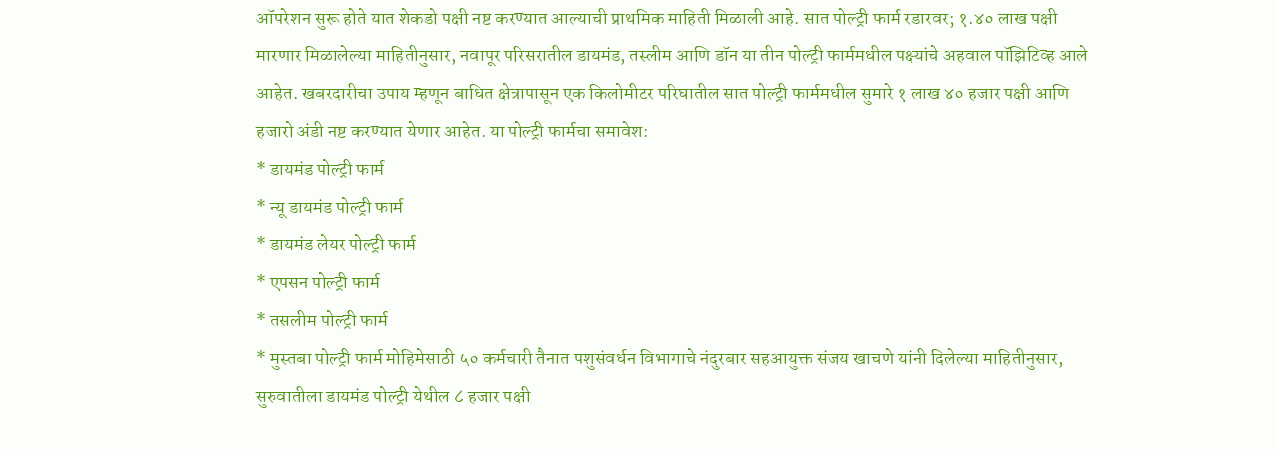ऑपरेशन सुरू होते यात शेकडो पक्षी नष्ट करण्यात आल्याची प्राथमिक माहिती मिळाली आहे. सात पोल्ट्री फार्म रडारवर; १.४० लाख पक्षी मारणार मिळालेल्या माहितीनुसार, नवापूर परिसरातील डायमंड, तस्लीम आणि डॉन या तीन पोल्ट्री फार्ममधील पक्ष्यांचे अहवाल पॉझिटिव्ह आले आहेत. खबरदारीचा उपाय म्हणून बाधित क्षेत्रापासून एक किलोमीटर परिघातील सात पोल्ट्री फार्ममधील सुमारे १ लाख ४० हजार पक्षी आणि हजारो अंडी नष्ट करण्यात येणार आहेत. या पोल्ट्री फार्मचा समावेश:
* डायमंड पोल्ट्री फार्म
* न्यू डायमंड पोल्ट्री फार्म
* डायमंड लेयर पोल्ट्री फार्म
* एपसन पोल्ट्री फार्म
* तसलीम पोल्ट्री फार्म
* मुस्तबा पोल्ट्री फार्म मोहिमेसाठी ५० कर्मचारी तैनात पशुसंवर्धन विभागाचे नंदुरबार सहआयुक्त संजय खाचणे यांनी दिलेल्या माहितीनुसार, सुरुवातीला डायमंड पोल्ट्री येथील ८ हजार पक्षी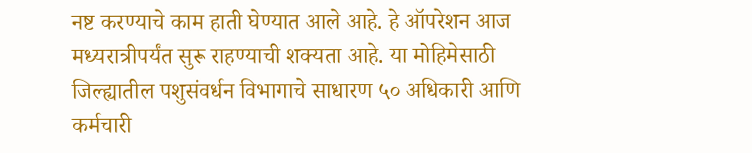नष्ट करण्याचे काम हाती घेण्यात आले आहे. हे ऑपरेशन आज मध्यरात्रीपर्यंत सुरू राहण्याची शक्यता आहे. या मोहिमेसाठी जिल्ह्यातील पशुसंवर्धन विभागाचे साधारण ५० अधिकारी आणि कर्मचारी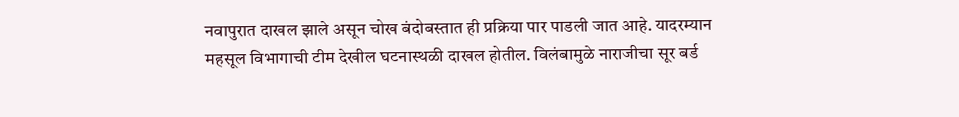नवापुरात दाखल झाले असून चोख बंदोबस्तात ही प्रक्रिया पार पाडली जात आहे. यादरम्यान महसूल विभागाची टीम देखील घटनास्थळी दाखल होतील. विलंबामुळे नाराजीचा सूर बर्ड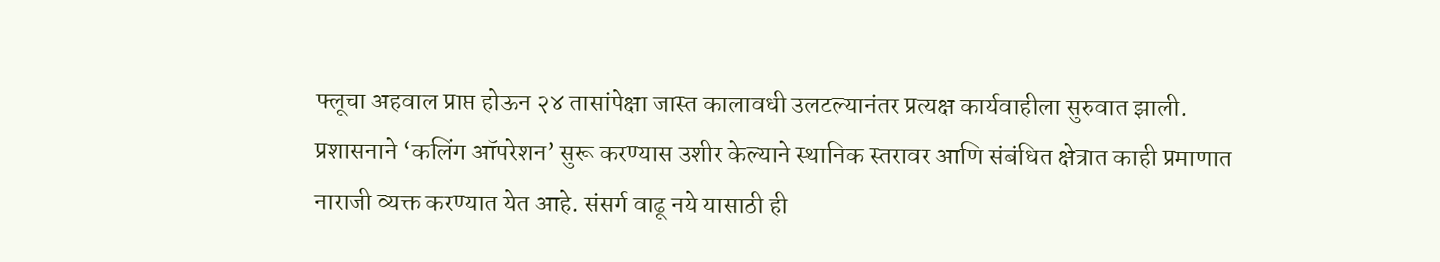फ्लूचा अहवाल प्राप्त होऊन २४ तासांपेक्षा जास्त कालावधी उलटल्यानंतर प्रत्यक्ष कार्यवाहीला सुरुवात झाली. प्रशासनाने ‘कलिंग ऑपरेशन’ सुरू करण्यास उशीर केल्याने स्थानिक स्तरावर आणि संबंधित क्षेत्रात काही प्रमाणात नाराजी व्यक्त करण्यात येत आहे. संसर्ग वाढू नये यासाठी ही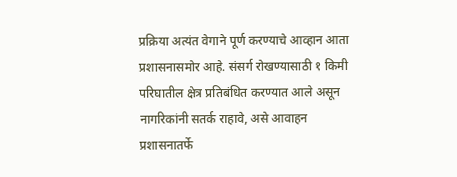प्रक्रिया अत्यंत वेगाने पूर्ण करण्याचे आव्हान आता प्रशासनासमोर आहे. संसर्ग रोखण्यासाठी १ किमी परिघातील क्षेत्र प्रतिबंधित करण्यात आले असून नागरिकांनी सतर्क राहावे, असे आवाहन प्रशासनातर्फे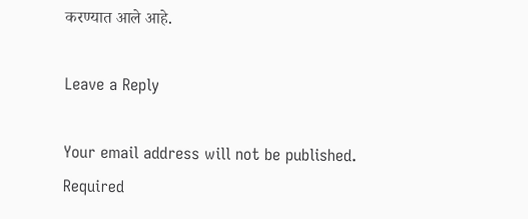करण्यात आले आहे.

Leave a Reply

Your email address will not be published. Required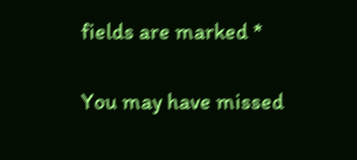fields are marked *

You may have missed